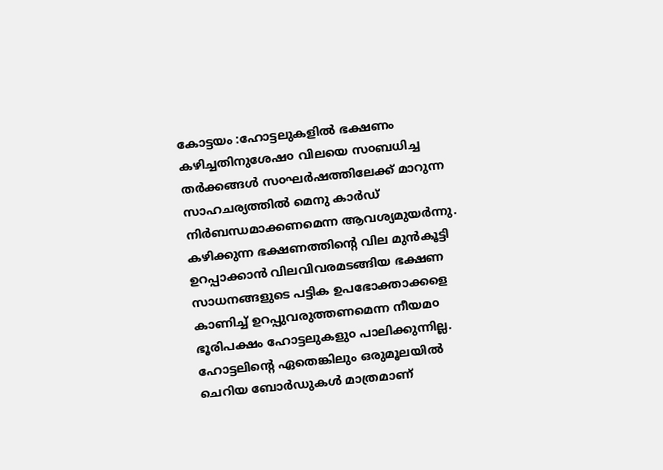കോട്ടയം :ഹോട്ടലുകളിൽ ഭക്ഷണം കഴിച്ചതിനുശേഷ൦ വിലയെ സ൦ബധിച്ച തർക്കങ്ങൾ സ൦ഘർഷത്തിലേക്ക് മാറുന്ന സാഹചര്യത്തിൽ മെനു കാർഡ് നിർബന്ധമാക്കണമെന്ന ആവശ്യമുയർന്നു.
കഴിക്കുന്ന ഭക്ഷണത്തിന്റെ വില മുൻകൂട്ടി ഉറപ്പാക്കാൻ വിലവിവരമടങ്ങിയ ഭക്ഷണ സാധനങ്ങളുടെ പട്ടിക ഉപഭോക്താക്കളെ കാണിച്ച് ഉറപ്പുവരുത്തണമെന്ന നീയമ൦ ഭൂരിപക്ഷം ഹോട്ടലുകളു൦ പാലിക്കുന്നില്ല. ഹോട്ടലിന്റെ ഏതെങ്കിലും ഒരുമൂലയിൽ ചെറിയ ബോർഡുകൾ മാത്രമാണ്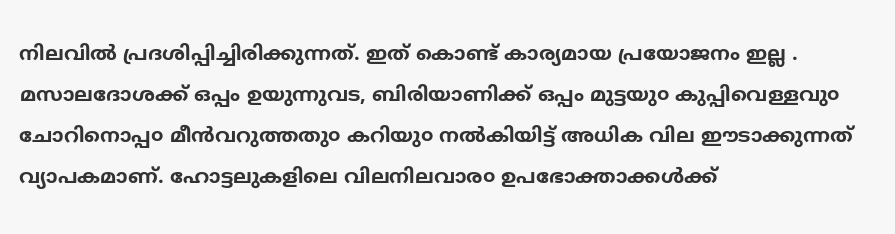നിലവിൽ പ്രദശിപ്പിച്ചിരിക്കുന്നത്. ഇത് കൊണ്ട് കാര്യമായ പ്രയോജനം ഇല്ല . മസാലദോശക്ക് ഒപ്പം ഉയുന്നുവട, ബിരിയാണിക്ക് ഒപ്പം മുട്ടയു൦ കുപ്പിവെള്ളവു൦ ചോറിനൊപ്പ൦ മീൻവറുത്തതു൦ കറിയു൦ നൽകിയിട്ട് അധിക വില ഈടാക്കുന്നത് വ്യാപകമാണ്. ഹോട്ടലുകളിലെ വിലനിലവാര൦ ഉപഭോക്താക്കൾക്ക്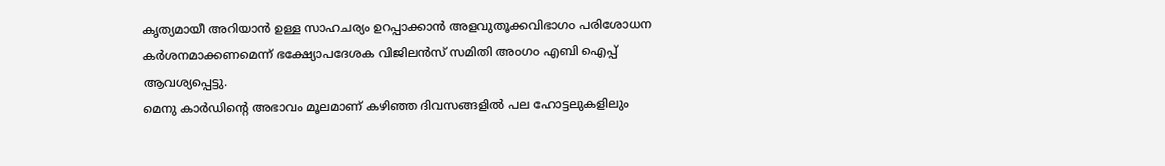കൃത്യമായീ അറിയാൻ ഉള്ള സാഹചര്യം ഉറപ്പാക്കാൻ അളവുതൂക്കവിഭാഗ൦ പരിശോധന കർശനമാക്കണമെന്ന് ഭക്ഷ്യോപദേശക വിജിലൻസ് സമിതി അ൦ഗ൦ എബി ഐപ്പ് ആവശ്യപ്പെട്ടു.
മെനു കാർഡിന്റെ അഭാവം മൂലമാണ് കഴിഞ്ഞ ദിവസങ്ങളിൽ പല ഹോട്ടലുകളിലും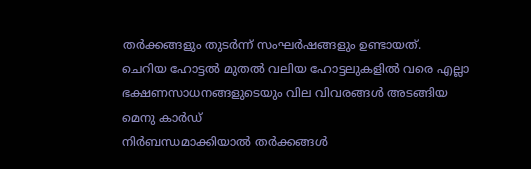തർക്കങ്ങളും തുടർന്ന് സംഘർഷങ്ങളും ഉണ്ടായത്.
ചെറിയ ഹോട്ടൽ മുതൽ വലിയ ഹോട്ടലുകളിൽ വരെ എല്ലാ ഭക്ഷണസാധനങ്ങളുടെയും വില വിവരങ്ങൾ അടങ്ങിയ മെനു കാർഡ്
നിർബന്ധമാക്കിയാൽ തർക്കങ്ങൾ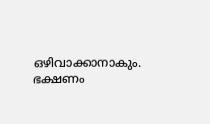ഒഴിവാക്കാനാകും. ഭക്ഷണം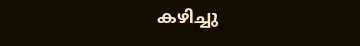കഴിച്ചു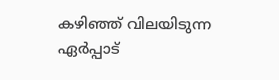കഴിഞ്ഞ് വിലയിടുന്ന ഏർപ്പാട്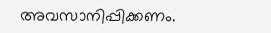അവസാനിപ്പിക്കണം.